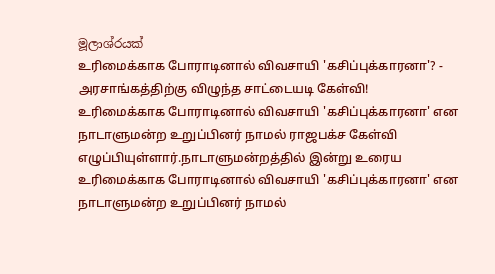මූලාශ්රයක්
உரிமைக்காக போராடினால் விவசாயி 'கசிப்புக்காரனா'? - அரசாங்கத்திற்கு விழுந்த சாட்டையடி கேள்வி!
உரிமைக்காக போராடினால் விவசாயி 'கசிப்புக்காரனா' என நாடாளுமன்ற உறுப்பினர் நாமல் ராஜபக்ச கேள்வி எழுப்பியுள்ளார்.நாடாளுமன்றத்தில் இன்று உரைய
உரிமைக்காக போராடினால் விவசாயி 'கசிப்புக்காரனா' என நாடாளுமன்ற உறுப்பினர் நாமல்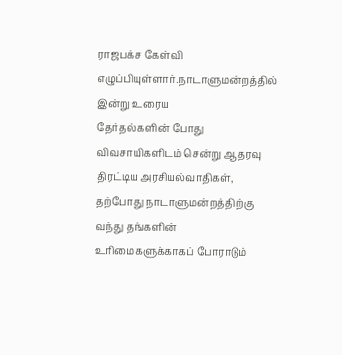ராஜபக்ச கேள்வி எழுப்பியுள்ளார்.நாடாளுமன்றத்தில் இன்று உரைய
தேர்தல்களின் போது விவசாயிகளிடம் சென்று ஆதரவு திரட்டிய அரசியல்வாதிகள், தற்போது நாடாளுமன்றத்திற்கு வந்து தங்களின் உரிமைகளுக்காகப் போராடும்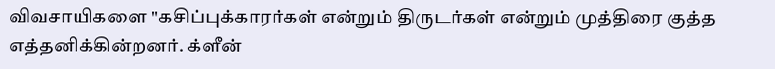விவசாயிகளை "கசிப்புக்காரர்கள் என்றும் திருடர்கள் என்றும் முத்திரை குத்த எத்தனிக்கின்றனர். க்ளீன்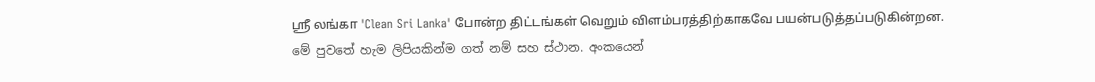ஸ்ரீ லங்கா 'Clean Sri Lanka' போன்ற திட்டங்கள் வெறும் விளம்பரத்திற்காகவே பயன்படுத்தப்படுகின்றன.
මේ පුවතේ හැම ලිපියකින්ම ගත් නම් සහ ස්ථාන. අංකයෙන්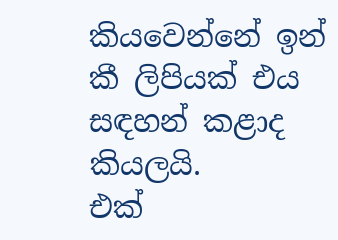කියවෙන්නේ ඉන් කී ලිපියක් එය සඳහන් කළාද කියලයි.
එක්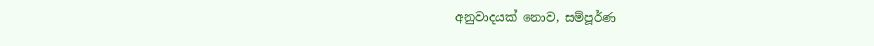අනුවාදයක් නොව, සම්පූර්ණ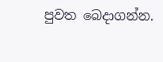පුවත බෙදාගන්න.